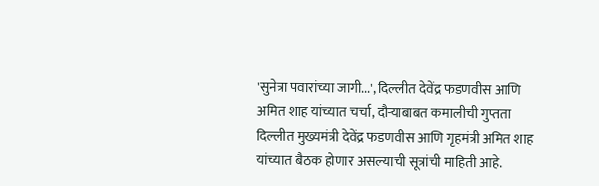'सुनेत्रा पवारांच्या जागी...', दिल्लीत देवेंद्र फडणवीस आणि अमित शाह यांच्यात चर्चा, दौऱ्याबाबत कमालीची गुप्तता
दिल्लीत मुख्यमंत्री देवेंद्र फडणवीस आणि गृहमंत्री अमित शाह यांच्यात बैठक होणार असल्याची सूत्रांची माहिती आहे.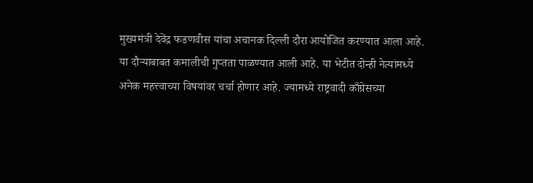मुख्यमंत्री देवेंद्र फडणवीस यांचा अचानक दिल्ली दौरा आयोजित करण्यात आला आहे. या दौऱ्याबाबत कमालीची गुप्तता पाळण्यात आली आहे. या भेटीत दोन्ही नेत्यांमध्ये अनेक महत्त्वाच्या विषयांवर चर्चा होणार आहे. ज्यामध्ये राष्ट्रवादी काँग्रेसच्या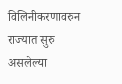विलिनीकरणावरुन राज्यात सुरु असलेल्या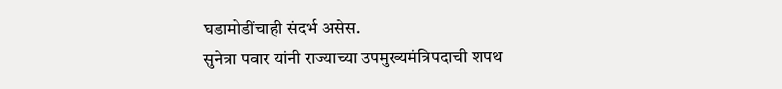घडामोडींचाही संदर्भ असेस.
सुनेत्रा पवार यांनी राज्याच्या उपमुख्यमंत्रिपदाची शपथ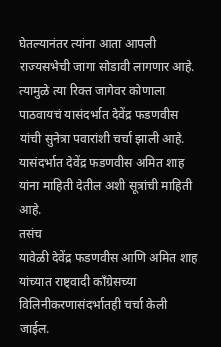घेतल्यानंतर त्यांना आता आपली राज्यसभेची जागा सोडावी लागणार आहे. त्यामुळे त्या रिक्त जागेवर कोणाला पाठवायचं यासंदर्भात देवेंद्र फडणवीस यांची सुनेत्रा पवारांशी चर्चा झाली आहे. यासंदर्भात देवेंद्र फडणवीस अमित शाह यांना माहिती देतील अशी सूत्रांची माहिती आहे.
तसंच
यावेळी देवेंद्र फडणवीस आणि अमित शाह यांच्यात राष्ट्वादी काँग्रेसच्या
विलिनीकरणासंदर्भातही चर्चा केली जाईल.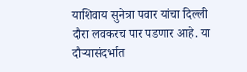याशिवाय सुनेत्रा पवार यांचा दिल्ली
दौरा लवकरच पार पडणार आहे. या दौऱ्यासंदर्भात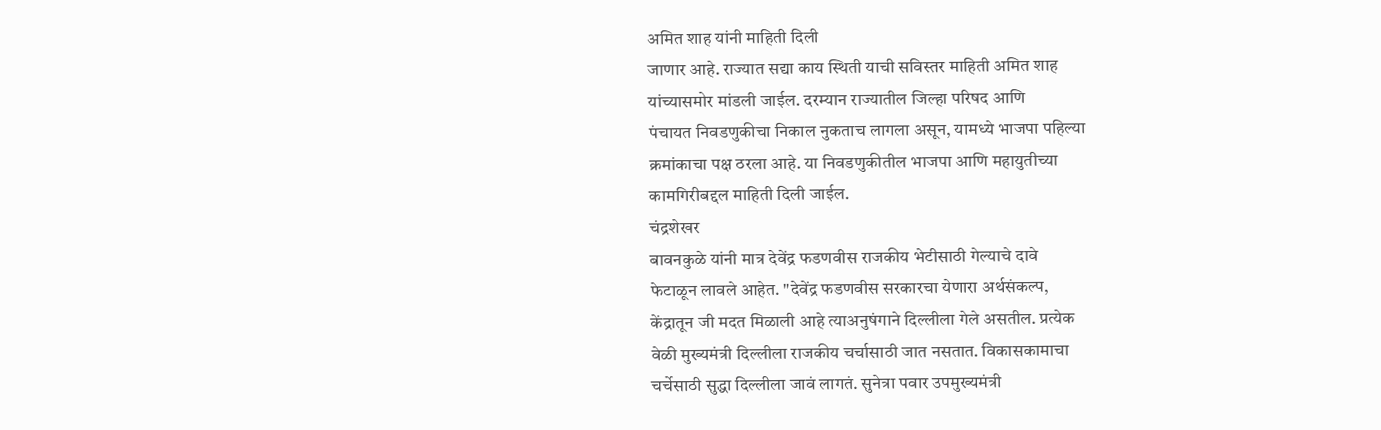अमित शाह यांनी माहिती दिली
जाणार आहे. राज्यात सद्या काय स्थिती याची सविस्तर माहिती अमित शाह
यांच्यासमोर मांडली जाईल. दरम्यान राज्यातील जिल्हा परिषद आणि
पंचायत निवडणुकीचा निकाल नुकताच लागला असून, यामध्ये भाजपा पहिल्या
क्रमांकाचा पक्ष ठरला आहे. या निवडणुकीतील भाजपा आणि महायुतीच्या
कामगिरीबद्दल माहिती दिली जाईल.
चंद्रशेखर
बावनकुळे यांनी मात्र देवेंद्र फडणवीस राजकीय भेटीसाठी गेल्याचे दावे
फेटाळून लावले आहेत. "देवेंद्र फडणवीस सरकारचा येणारा अर्थसंकल्प,
केंद्रातून जी मदत मिळाली आहे त्याअनुषंगाने दिल्लीला गेले असतील. प्रत्येक
वेळी मुख्यमंत्री दिल्लीला राजकीय चर्चासाठी जात नसतात. विकासकामाचा
चर्चेसाठी सुद्धा दिल्लीला जावं लागतं. सुनेत्रा पवार उपमुख्यमंत्री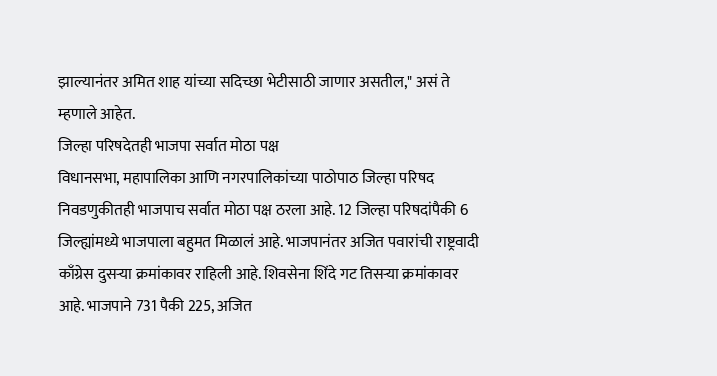झाल्यानंतर अमित शाह यांच्या सदिच्छा भेटीसाठी जाणार असतील," असं ते
म्हणाले आहेत.
जिल्हा परिषदेतही भाजपा सर्वात मोठा पक्ष
विधानसभा, महापालिका आणि नगरपालिकांच्या पाठोपाठ जिल्हा परिषद निवडणुकीतही भाजपाच सर्वात मोठा पक्ष ठरला आहे. 12 जिल्हा परिषदांपैकी 6 जिल्ह्यांमध्ये भाजपाला बहुमत मिळालं आहे. भाजपानंतर अजित पवारांची राष्ट्रवादी काँग्रेस दुसऱ्या क्रमांकावर राहिली आहे. शिवसेना शिंदे गट तिसऱ्या क्रमांकावर आहे. भाजपाने 731 पैकी 225, अजित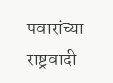पवारांच्या राष्ट्रवादी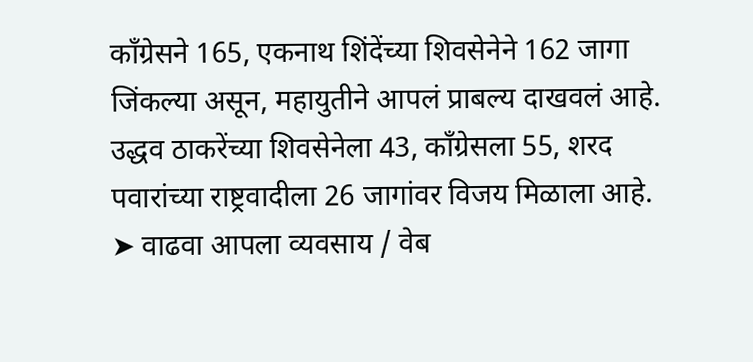काँग्रेसने 165, एकनाथ शिंदेंच्या शिवसेनेने 162 जागा जिंकल्या असून, महायुतीने आपलं प्राबल्य दाखवलं आहे. उद्धव ठाकरेंच्या शिवसेनेला 43, काँग्रेसला 55, शरद पवारांच्या राष्ट्रवादीला 26 जागांवर विजय मिळाला आहे.
➤ वाढवा आपला व्यवसाय / वेब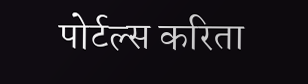पोर्टल्स करिता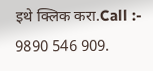इथे क्लिक करा.Call :- 9890 546 909.